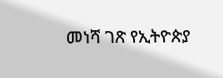መነሻ ገጽ የኢትዮጵያ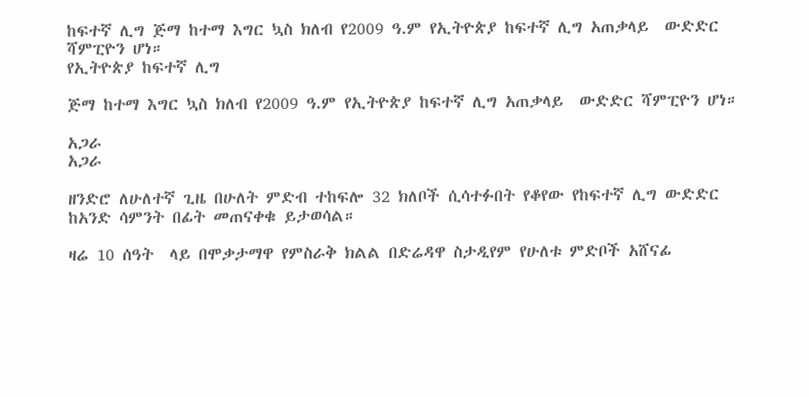ከፍተኛ ሊግ ጅማ ከተማ እግር ኳስ ክለብ የ2009 ዓ.ም የኢትዮጵያ ከፍተኛ ሊግ አጠቃላይ  ውድድር ሻምፒዮን ሆነ።
የኢትዮጵያ ከፍተኛ ሊግ

ጅማ ከተማ እግር ኳስ ክለብ የ2009 ዓ.ም የኢትዮጵያ ከፍተኛ ሊግ አጠቃላይ  ውድድር ሻምፒዮን ሆነ።

አጋራ
አጋራ

ዘንድሮ ለሁለተኛ ጊዜ በሁለት ምድብ ተከፍሎ 32 ክለቦች ሲሳተፉበት የቆየው የከፍተኛ ሊግ ውድድር ከአንድ ሳምንት በፊት መጠናቀቁ ይታወሳል።

ዛሬ 10 ሰዓት  ላይ በሞቃታማዋ የምስራቅ ክልል በድሬዳዋ ስታዲየም የሁለቱ ምድቦች አሸናፊ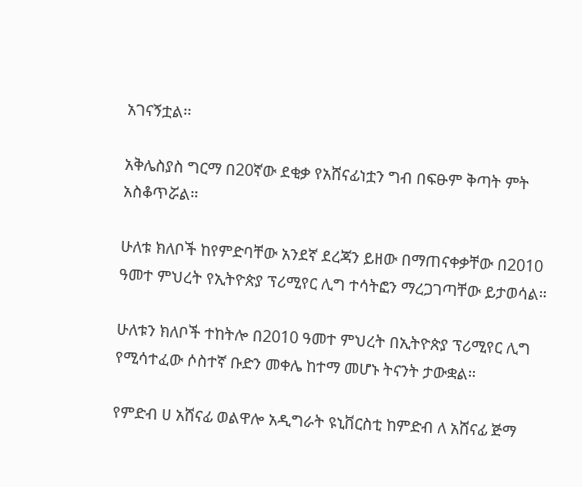አገናኝቷል፡፡

አቅሌስያስ ግርማ በ20ኛው ደቂቃ የአሸናፊነቷን ግብ በፍፁም ቅጣት ምት አስቆጥሯል።

ሁለቱ ክለቦች ከየምድባቸው አንደኛ ደረጃን ይዘው በማጠናቀቃቸው በ2010 ዓመተ ምህረት የኢትዮጵያ ፕሪሚየር ሊግ ተሳትፎን ማረጋገጣቸው ይታወሳል።

ሁለቱን ክለቦች ተከትሎ በ2010 ዓመተ ምህረት በኢትዮጵያ ፕሪሚየር ሊግ የሚሳተፈው ሶስተኛ ቡድን መቀሌ ከተማ መሆኑ ትናንት ታውቋል።

የምድብ ሀ አሸናፊ ወልዋሎ አዲግራት ዩኒቨርስቲ ከምድብ ለ አሸናፊ ጅማ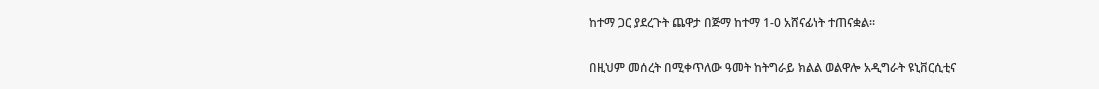ከተማ ጋር ያደረጉት ጨዋታ በጅማ ከተማ 1-0 አሸናፊነት ተጠናቋል፡፡

በዚህም መሰረት በሚቀጥለው ዓመት ከትግራይ ክልል ወልዋሎ አዲግራት ዩኒቨርሲቲና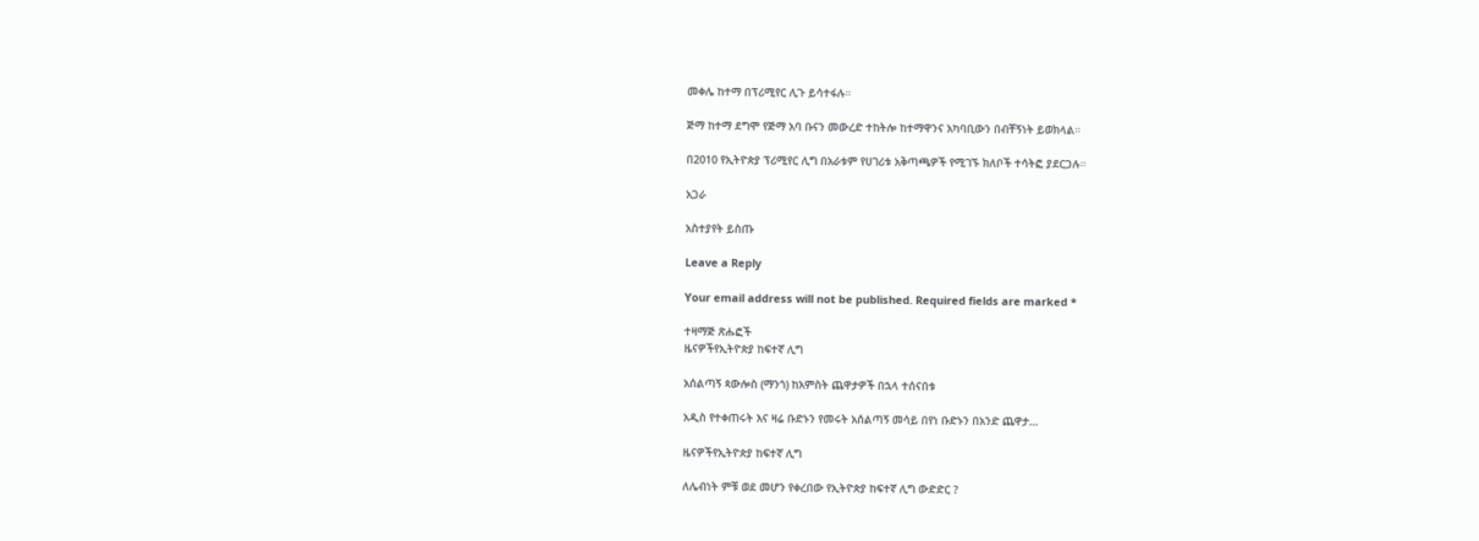መቀሌ ከተማ በፕሪሚየር ሊጉ ይሳተፋሉ።

ጅማ ከተማ ደግሞ የጅማ አባ ቡናን መውረድ ተከትሎ ከተማዋንና አካባቢውን በብቸኝነት ይወክላል።

በ2010 የኢትዮጵያ ፕሪሚየር ሊግ በአራቱም የሀገሪቱ አቅጣጫዎች የሚገኙ ክለቦች ተሳትፎ ያደርጋሉ።

አጋራ

አስተያየት ይስጡ

Leave a Reply

Your email address will not be published. Required fields are marked *

ተዛማጅ ጽሑፎች
ዜናዎችየኢትዮጵያ ከፍተኛ ሊግ

አሰልጣኝ ጳውሎስ (ማንጎ) ከአምስት ጨዋታዎች በኋላ ተሰናበቱ

አዲስ የተቀጠሩት እና ዛሬ ቡድኑን የመሩት አሰልጣኝ መሳይ በየነ ቡድኑን በአንድ ጨዋታ...

ዜናዎችየኢትዮጵያ ከፍተኛ ሊግ

ለሌብነት ምቹ ወደ መሆን የቀረበው የኢትዮጵያ ከፍተኛ ሊግ ውድድር ?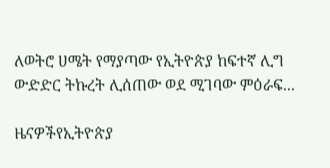ለወትሮ ሀሜት የማያጣው የኢትዮጵያ ከፍተኛ ሊግ ውድድር ትኩረት ሊሰጠው ወደ ሚገባው ምዕራፍ...

ዜናዎችየኢትዮጵያ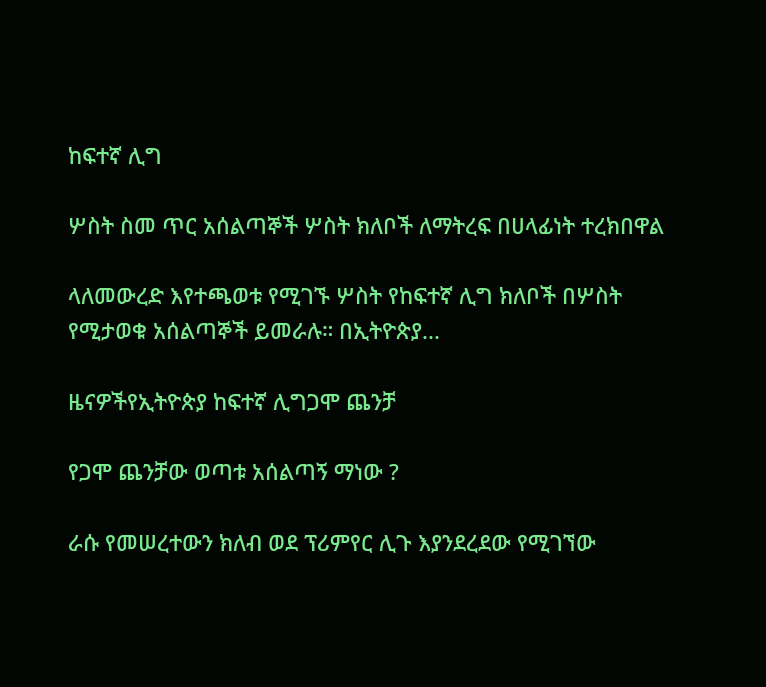ከፍተኛ ሊግ

ሦስት ስመ ጥር አሰልጣኞች ሦስት ክለቦች ለማትረፍ በሀላፊነት ተረክበዋል

ላለመውረድ እየተጫወቱ የሚገኙ ሦስት የከፍተኛ ሊግ ክለቦች በሦስት የሚታወቁ አሰልጣኞች ይመራሉ። በኢትዮጵያ...

ዜናዎችየኢትዮጵያ ከፍተኛ ሊግጋሞ ጨንቻ

የጋሞ ጨንቻው ወጣቱ አሰልጣኝ ማነው ?

ራሱ የመሠረተውን ክለብ ወደ ፕሪምየር ሊጉ እያንደረደው የሚገኘው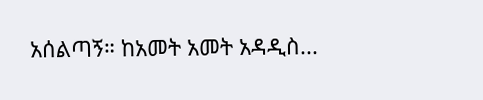አሰልጣኝ። ከአመት አመት አዳዲስ...